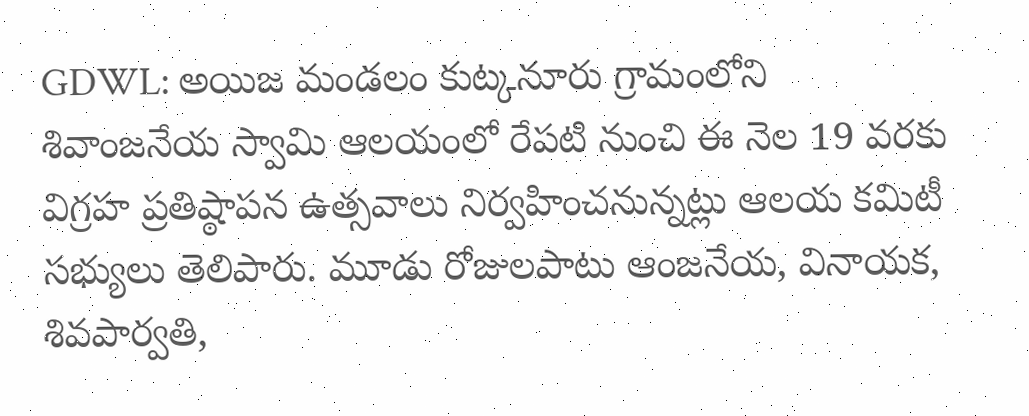GDWL: అయిజ మండలం కుట్కనూరు గ్రామంలోని శివాంజనేయ స్వామి ఆలయంలో రేపటి నుంచి ఈ నెల 19 వరకు విగ్రహ ప్రతిష్ఠాపన ఉత్సవాలు నిర్వహించనున్నట్లు ఆలయ కమిటీ సభ్యులు తెలిపారు. మూడు రోజులపాటు ఆంజనేయ, వినాయక, శివపార్వతి,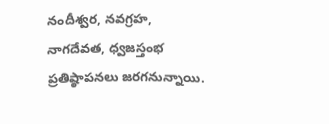నందీశ్వర, నవగ్రహ, నాగదేవత, ధ్వజస్తంభ ప్రతిష్ఠాపనలు జరగనున్నాయి.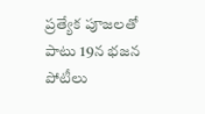ప్రత్యేక పూజలతో పాటు 19న భజన పోటీలు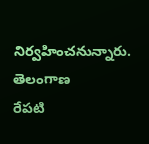నిర్వహించనున్నారు.
తెలంగాణ
రేపటి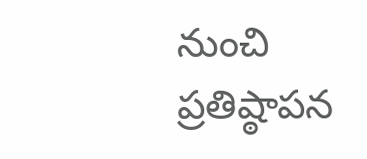నుంచి ప్రతిష్ఠాపన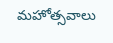మహోత్సవాలు